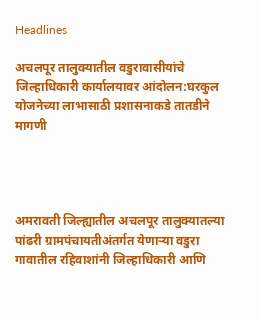Headlines

अचलपूर तालुक्यातील वडुरावासीयांचे जिल्हाधिकारी कार्यालयावर आंदोलन:घरकुल योजनेच्या लाभासाठी प्रशासनाकडे तातडीने मागणी




अमरावती जिल्ह्यातील अचलपूर तालुक्यातल्या पांढरी ग्रामपंचायतीअंतर्गत येणाऱ्या वडुरा गावातील रहिवाशांनी जिल्हाधिकारी आणि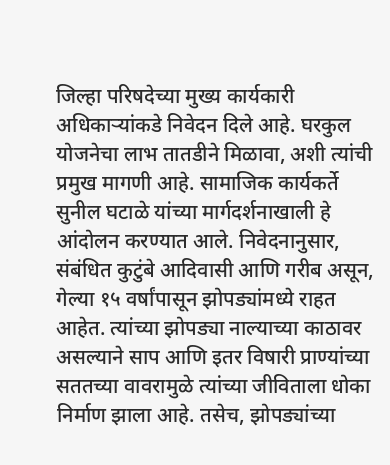जिल्हा परिषदेच्या मुख्य कार्यकारी अधिकाऱ्यांकडे निवेदन दिले आहे. घरकुल योजनेचा लाभ तातडीने मिळावा, अशी त्यांची प्रमुख मागणी आहे. सामाजिक कार्यकर्ते सुनील घटाळे यांच्या मार्गदर्शनाखाली हे आंदोलन करण्यात आले. निवेदनानुसार, संबंधित कुटुंबे आदिवासी आणि गरीब असून, गेल्या १५ वर्षांपासून झोपड्यांमध्ये राहत आहेत. त्यांच्या झोपड्या नाल्याच्या काठावर असल्याने साप आणि इतर विषारी प्राण्यांच्या सततच्या वावरामुळे त्यांच्या जीविताला धोका निर्माण झाला आहे. तसेच, झोपड्यांच्या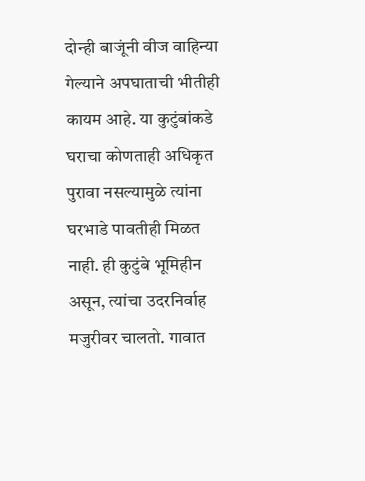दोन्ही बाजूंनी वीज वाहिन्या गेल्याने अपघाताची भीतीही कायम आहे. या कुटुंबांकडे घराचा कोणताही अधिकृत पुरावा नसल्यामुळे त्यांना घरभाडे पावतीही मिळत नाही. ही कुटुंबे भूमिहीन असून, त्यांचा उदरनिर्वाह मजुरीवर चालतो. गावात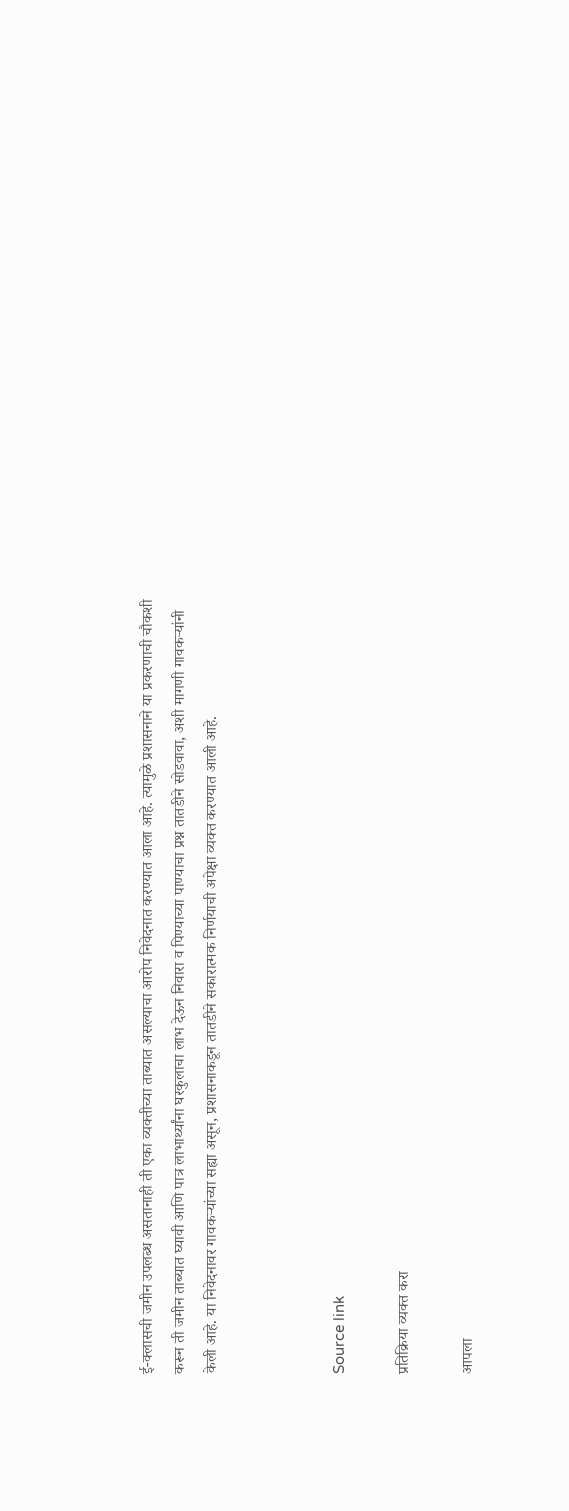ई-क्लासची जमीन उपलब्ध असतानाही ती एका व्यक्तीच्या ताब्यात असल्याचा आरोप निवेदनात करण्यात आला आहे. त्यामुळे प्रशासनाने या प्रकरणाची चौकशी करून ती जमीन ताब्यात घ्यावी आणि पात्र लाभार्थ्यांना घरकुलाचा लाभ देऊन निवारा व पिण्याच्या पाण्याचा प्रश्न तातडीने सोडवावा, अशी मागणी गावकऱ्यांनी केली आहे. या निवेदनावर गावकऱ्यांच्या सह्या असून, प्रशासनाकडून तातडीने सकारात्मक निर्णयाची अपेक्षा व्यक्त करण्यात आली आहे.



Source link

प्रतिक्रिया व्यक्त करा

आपला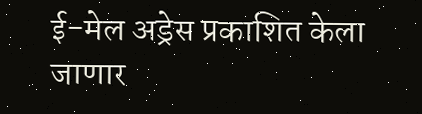ई-मेल अड्रेस प्रकाशित केला जाणार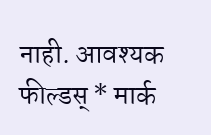नाही. आवश्यक फील्डस् * मार्क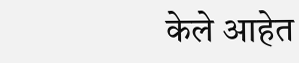केले आहेत